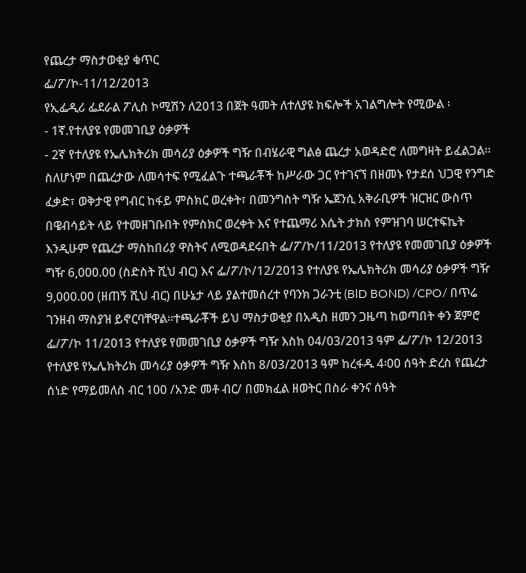የጨረታ ማስታወቂያ ቁጥር
ፌ/ፖ/ኮ-11/12/2013
የኢፌዲሪ ፌደራል ፖሊስ ኮሚሽን ለ2013 በጀት ዓመት ለተለያዩ ክፍሎች አገልግሎት የሚውል ፡
- 1ኛ.የተለያዩ የመመገቢያ ዕቃዎች
- 2ኛ የተለያዩ የኤሌክትሪክ መሳሪያ ዕቃዎች ግዥ በብሄራዊ ግልፅ ጨረታ አወዳድሮ ለመግዛት ይፈልጋል።
ስለሆነም በጨረታው ለመሳተፍ የሚፈልጉ ተጫራቾች ከሥራው ጋር የተገናኘ በዘመኑ የታደሰ ህጋዊ የንግድ ፈቃድ፣ ወቅታዊ የግብር ከፋይ ምስክር ወረቀት፣ በመንግስት ግዥ ኤጀንሲ አቅራቢዎች ዝርዝር ውስጥ በዌብሳይት ላይ የተመዘገቡበት የምስክር ወረቀት እና የተጨማሪ እሴት ታክስ የምዝገባ ሠርተፍኬት እንዲሁም የጨረታ ማስከበሪያ ዋስትና ለሚወዳደሩበት ፌ/ፖ/ኮ/11/2013 የተለያዩ የመመገቢያ ዕቃዎች ግዥ 6,000.00 (ስድስት ሺህ ብር) እና ፌ/ፖ/ኮ/12/2013 የተለያዩ የኤሌክትሪክ መሳሪያ ዕቃዎች ግዥ 9,000.00 (ዘጠኝ ሺህ ብር) በሁኔታ ላይ ያልተመሰረተ የባንክ ጋራንቲ (BlD BOND) /CPO/ በጥሬ ገንዘብ ማስያዝ ይኖርባቸዋል።ተጫራቾች ይህ ማስታወቂያ በአዲስ ዘመን ጋዜጣ ከወጣበት ቀን ጀምሮ ፌ/ፖ/ኮ 11/2013 የተለያዩ የመመገቢያ ዕቃዎች ግዥ እስከ 04/03/2013 ዓም ፌ/ፖ/ኮ 12/2013 የተለያዩ የኤሌክትሪክ መሳሪያ ዕቃዎች ግዥ እስከ 8/03/2013 ዓም ከረፋዱ 4፡00 ሰዓት ድረስ የጨረታ ሰነድ የማይመለስ ብር 100 /አንድ መቶ ብር/ በመክፈል ዘወትር በስራ ቀንና ሰዓት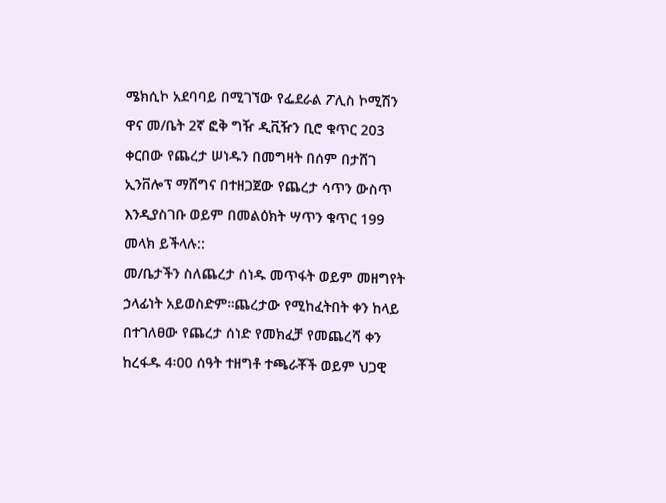ሜክሲኮ አደባባይ በሚገኘው የፌደራል ፖሊስ ኮሚሽን ዋና መ/ቤት 2ኛ ፎቅ ግዥ ዲቪዥን ቢሮ ቁጥር 203 ቀርበው የጨረታ ሠነዱን በመግዛት በሰም በታሸገ ኢንቨሎፕ ማሸግና በተዘጋጀው የጨረታ ሳጥን ውስጥ እንዲያስገቡ ወይም በመልዕክት ሣጥን ቁጥር 199 መላክ ይችላሉ::
መ/ቤታችን ስለጨረታ ሰነዱ መጥፋት ወይም መዘግየት ኃላፊነት አይወስድም።ጨረታው የሚከፈትበት ቀን ከላይ በተገለፀው የጨረታ ሰነድ የመክፈቻ የመጨረሻ ቀን ከረፋዱ 4፡00 ሰዓት ተዘግቶ ተጫራቾች ወይም ህጋዊ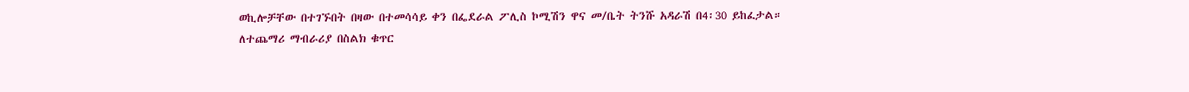ወኪሎቻቸው በተገኙበት በዛው በተመሳሳይ ቀን በፌደራል ፖሊስ ኮሚሽን ዋና መ/ቤት ትንሹ አዳራሽ በ4፡30 ይከፈታል።
ለተጨማሪ ማብራሪያ በስልክ ቁጥር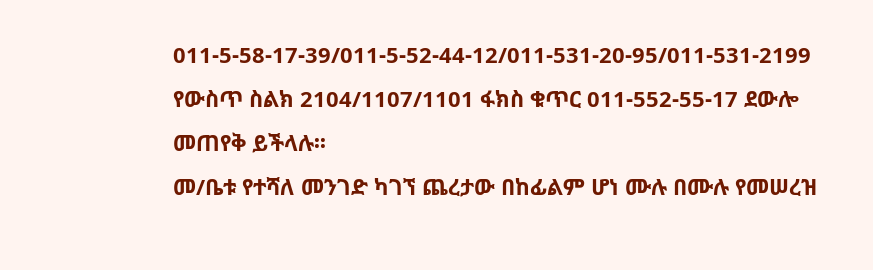011-5-58-17-39/011-5-52-44-12/011-531-20-95/011-531-2199 የውስጥ ስልክ 2104/1107/1101 ፋክስ ቁጥር 011-552-55-17 ደውሎ መጠየቅ ይችላሉ፡፡
መ/ቤቱ የተሻለ መንገድ ካገኘ ጨረታው በከፊልም ሆነ ሙሉ በሙሉ የመሠረዝ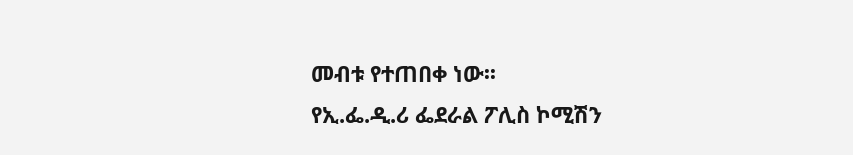መብቱ የተጠበቀ ነው፡፡
የኢ.ፌ.ዲ.ሪ ፌደራል ፖሊስ ኮሚሽን